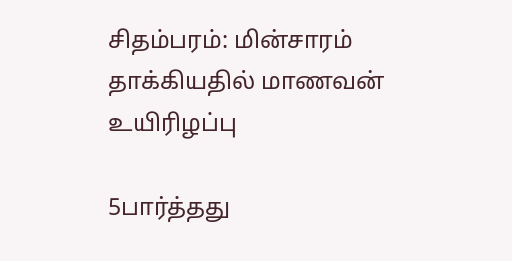சிதம்பரம்: மின்சாரம் தாக்கியதில் மாணவன் உயிரிழப்பு

5பார்த்தது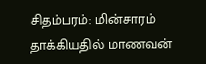சிதம்பரம்: மின்சாரம் தாக்கியதில் மாணவன்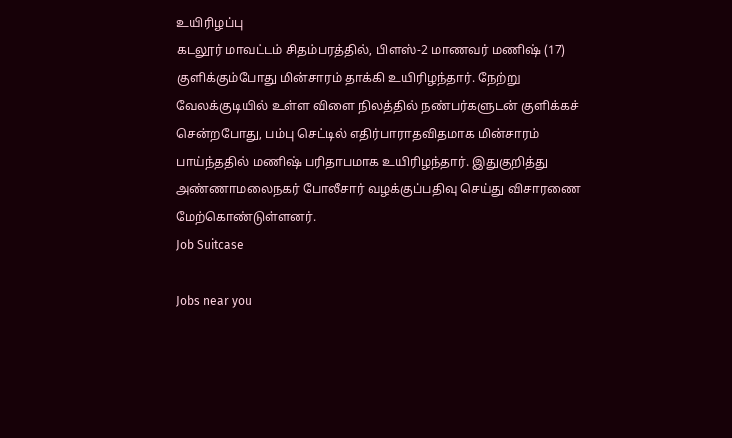உயிரிழப்பு
கடலூர் மாவட்டம் சிதம்பரத்தில், பிளஸ்-2 மாணவர் மணிஷ் (17) குளிக்கும்போது மின்சாரம் தாக்கி உயிரிழந்தார். நேற்று வேலக்குடியில் உள்ள விளை நிலத்தில் நண்பர்களுடன் குளிக்கச் சென்றபோது, பம்பு செட்டில் எதிர்பாராதவிதமாக மின்சாரம் பாய்ந்ததில் மணிஷ் பரிதாபமாக உயிரிழந்தார். இதுகுறித்து அண்ணாமலைநகர் போலீசார் வழக்குப்பதிவு செய்து விசாரணை மேற்கொண்டுள்ளனர்.
Job Suitcase

Jobs near you